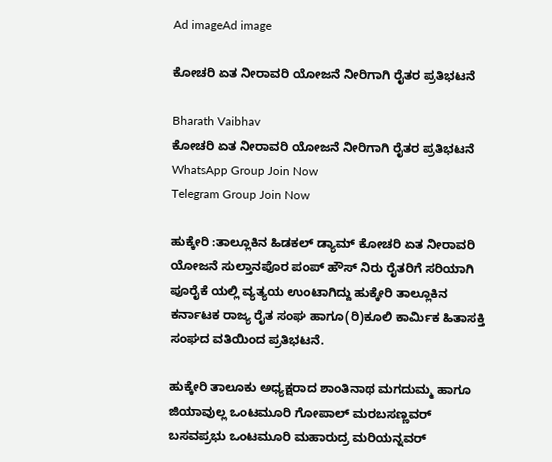Ad imageAd image

ಕೋಚರಿ ಏತ ನೀರಾವರಿ ಯೋಜನೆ ನೀರಿಗಾಗಿ ರೈತರ ಪ್ರತಿಭಟನೆ

Bharath Vaibhav
ಕೋಚರಿ ಏತ ನೀರಾವರಿ ಯೋಜನೆ ನೀರಿಗಾಗಿ ರೈತರ ಪ್ರತಿಭಟನೆ
WhatsApp Group Join Now
Telegram Group Join Now

ಹುಕ್ಕೇರಿ :ತಾಲ್ಲೂಕಿನ ಹಿಡಕಲ್ ಡ್ಯಾಮ್ ಕೋಚರಿ ಏತ ನೀರಾವರಿ ಯೋಜನೆ ಸುಲ್ತಾನಪೊರ ಪಂಪ್ ಹೌಸ್ ನಿರು ರೈತರಿಗೆ ಸರಿಯಾಗಿ ಪೂರೈಕೆ ಯಲ್ಲಿ ವ್ಯತ್ಯಯ ಉಂಟಾಗಿದ್ದು ಹುಕ್ಕೇರಿ ತಾಲ್ಲೂಕಿನ ಕರ್ನಾಟಕ ರಾಜ್ಯ ರೈತ ಸಂಘ ಹಾಗೂ(ರಿ)ಕೂಲಿ ಕಾರ್ಮಿಕ ಹಿತಾಸಕ್ತಿ ಸಂಘದ ವತಿಯಿಂದ ಪ್ರತಿಭಟನೆ.

ಹುಕ್ಕೇರಿ ತಾಲೂಕು ಅಧ್ಯಕ್ಷರಾದ ಶಾಂತಿನಾಥ ಮಗದುಮ್ಮ ಹಾಗೂ ಜಿಯಾವುಲ್ಲ ಒಂಟಮೂರಿ ಗೋಪಾಲ್ ಮರಬಸಣ್ಣವರ್  ಬಸವಪ್ರಭು ಒಂಟಮೂರಿ ಮಹಾರುದ್ರ ಮರಿಯನ್ನವರ್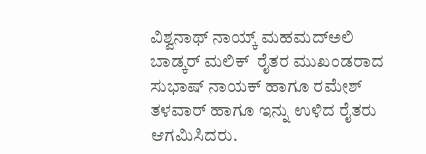ವಿಶ್ವನಾಥ್ ನಾಯ್ಕ್ ಮಹಮದ್ಅಲಿ ಬಾಡ್ಕರ್ ಮಲಿಕ್  ರೈತರ ಮುಖಂಡರಾದ ಸುಭಾಷ್ ನಾಯಕ್ ಹಾಗೂ ರಮೇಶ್ ತಳವಾರ್ ಹಾಗೂ ಇನ್ನು ಉಳಿದ ರೈತರು ಆಗಮಿಸಿದರು.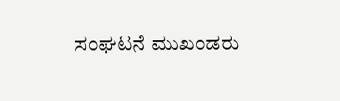ಸಂಘಟನೆ ಮುಖಂಡರು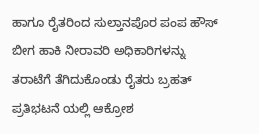ಹಾಗೂ ರೈತರಿಂದ ಸುಲ್ತಾನಪೊರ ಪಂಪ ಹೌಸ್ ಬೀಗ ಹಾಕಿ ನೀರಾವರಿ ಅಧಿಕಾರಿಗಳನ್ನು ತರಾಟೆಗೆ ತೆಗಿದುಕೊಂಡು ರೈತರು ಬ್ರಹತ್ ಪ್ರತಿಭಟನೆ ಯಲ್ಲಿ ಆಕ್ರೋಶ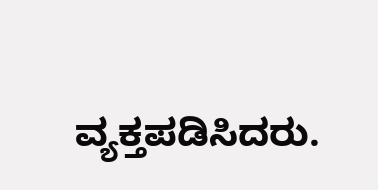ವ್ಯಕ್ತಪಡಿಸಿದರು.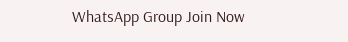WhatsApp Group Join Now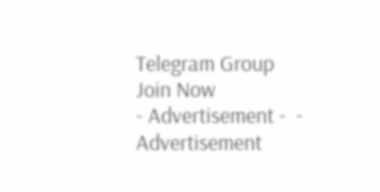Telegram Group Join Now
- Advertisement -  - Advertisement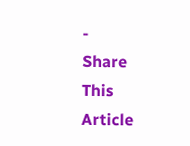-
Share This Article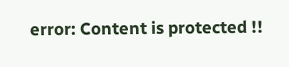error: Content is protected !!